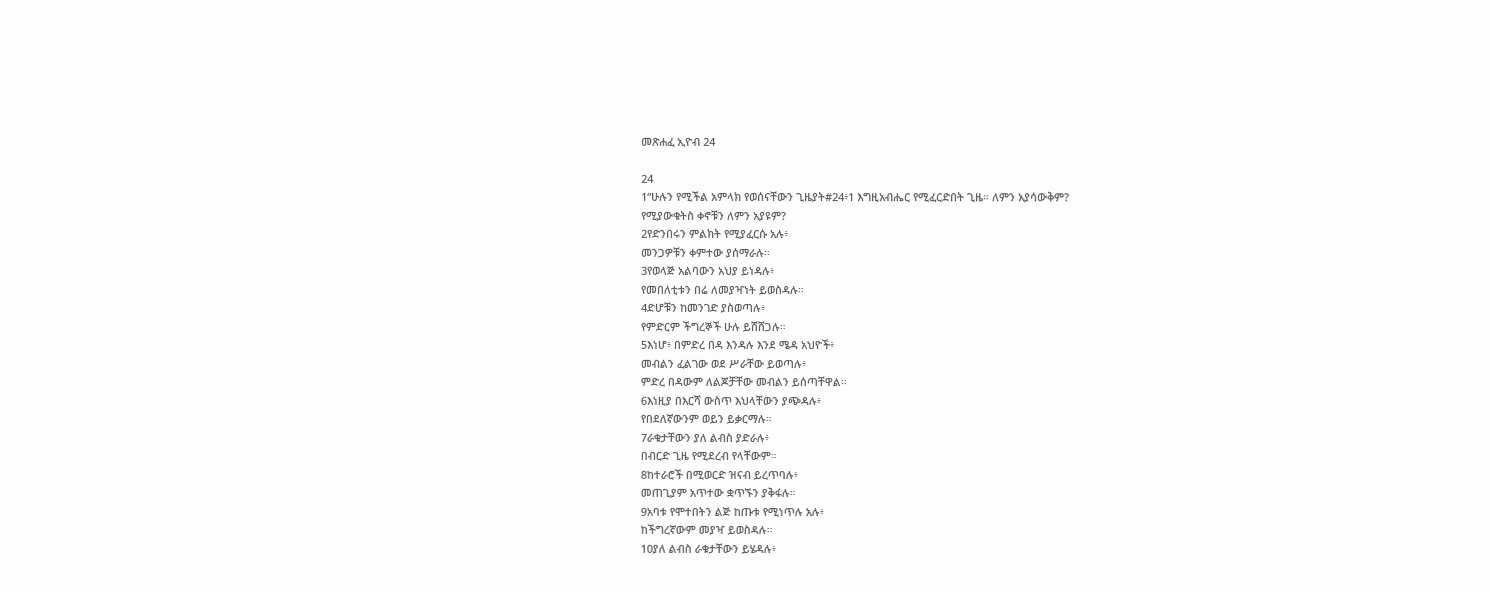መጽሐፈ ኢዮብ 24

24
1“ሁሉን የሚችል አምላክ የወሰናቸውን ጊዜያት#24፥1 እግዚአብሔር የሚፈርድበት ጊዜ። ለምን አያሳውቅም?
የሚያውቁትስ ቀኖቹን ለምን አያዩም?
2የድንበሩን ምልክት የሚያፈርሱ አሉ፥
መንጋዎቹን ቀምተው ያሰማራሉ።
3የወላጅ አልባውን አህያ ይነዳሉ፥
የመበለቲቱን በሬ ለመያዣነት ይወስዳሉ።
4ድሆቹን ከመንገድ ያስወጣሉ፥
የምድርም ችግረኞች ሁሉ ይሸሸጋሉ።
5እነሆ፥ በምድረ በዳ እንዳሉ እንደ ሜዳ አህዮች፥
መብልን ፈልገው ወደ ሥራቸው ይወጣሉ፥
ምድረ በዳውም ለልጆቻቸው መብልን ይሰጣቸዋል።
6እነዚያ በእርሻ ውስጥ እህላቸውን ያጭዳሉ፥
የበደለኛውንም ወይን ይቃርማሉ።
7ራቁታቸውን ያለ ልብስ ያድራሉ፥
በብርድ ጊዜ የሚደረብ የላቸውም።
8ከተራሮች በሚወርድ ዝናብ ይረጥባሉ፥
መጠጊያም አጥተው ቋጥኙን ያቅፋሉ።
9አባቱ የሞተበትን ልጅ ከጡቱ የሚነጥሉ አሉ፥
ከችግረኛውም መያዣ ይወስዳሉ።
10ያለ ልብስ ራቁታቸውን ይሄዳሉ፥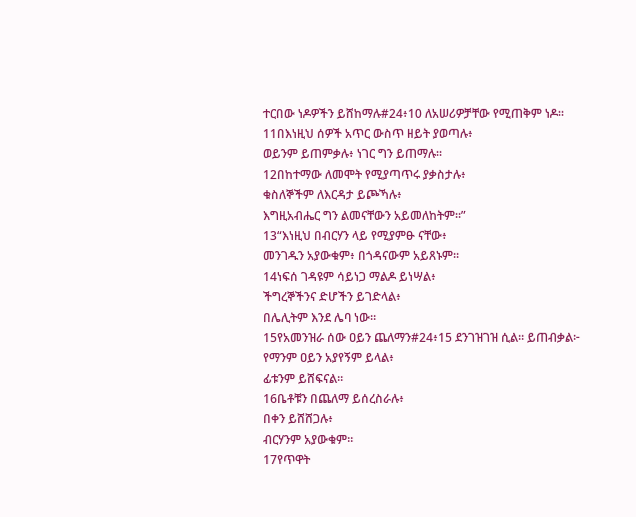ተርበው ነዶዎችን ይሸከማሉ#24፥10 ለአሠሪዎቻቸው የሚጠቅም ነዶ።
11በእነዚህ ሰዎች አጥር ውስጥ ዘይት ያወጣሉ፥
ወይንም ይጠምቃሉ፥ ነገር ግን ይጠማሉ።
12በከተማው ለመሞት የሚያጣጥሩ ያቃስታሉ፥
ቁስለኞችም ለእርዳታ ይጮኻሉ፥
እግዚአብሔር ግን ልመናቸውን አይመለከትም።”
13“እነዚህ በብርሃን ላይ የሚያምፁ ናቸው፥
መንገዱን አያውቁም፥ በጎዳናውም አይጸኑም።
14ነፍሰ ገዳዩም ሳይነጋ ማልዶ ይነሣል፥
ችግረኞችንና ድሆችን ይገድላል፥
በሌሊትም እንደ ሌባ ነው።
15የአመንዝራ ሰው ዐይን ጨለማን#24፥15 ደንገዝገዝ ሲል። ይጠብቃል፦
የማንም ዐይን አያየኝም ይላል፥
ፊቱንም ይሸፍናል።
16ቤቶቹን በጨለማ ይሰረስራሉ፥
በቀን ይሸሸጋሉ፥
ብርሃንም አያውቁም።
17የጥዋት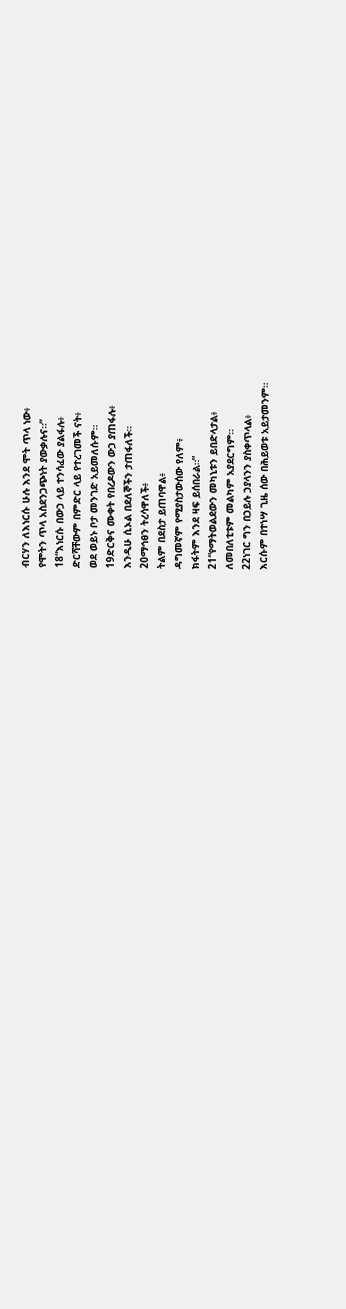ብርሃን ለእነርሱ ሁሉ እንደ ሞት ጥላ ነው፥
የሞትን ጥላ አስደንጋጭነት ያውቃሉና።”
18“እነርሱ በውኃ ላይ ተንሳፈው ያልፋሉ፥
ድርሻቸውም በምድር ላይ የተረገመች ናት፥
ወደ ወይኑ ቦታ መንገድ አይመለሱም።
19ድርቅና ሙቀት የበረዶውን ውኃ ያጠፋሉ፥
እንዲሁ ሲኦል በደለኞችን ታጠፋለች።
20ማኅፀን ትረሳዋለች፥
ትልም በደስታ ይጠባዋል፥
ዳግመኛም የሚያስታውሰው የለም፥
ክፋትም እንደ ዛፍ ይሰበራል።”
21“የማትወልደውን መካኒቱን ይበድላታል፥
ለመበለቲቱም መልካም አያደርግም።
22ነገር ግን በኃይሉ ኃያላንን ያስቀጥላል፥
እርሱም በተነሣ ጊዜ ሰው በሕይወቱ አይታመንም።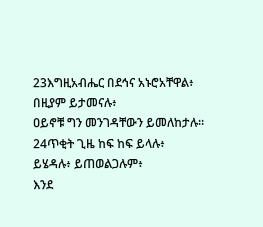23እግዚአብሔር በደኅና አኑሮአቸዋል፥
በዚያም ይታመናሉ፥
ዐይኖቹ ግን መንገዳቸውን ይመለከታሉ።
24ጥቂት ጊዜ ከፍ ከፍ ይላሉ፥
ይሄዳሉ፥ ይጠወልጋሉም፥
እንደ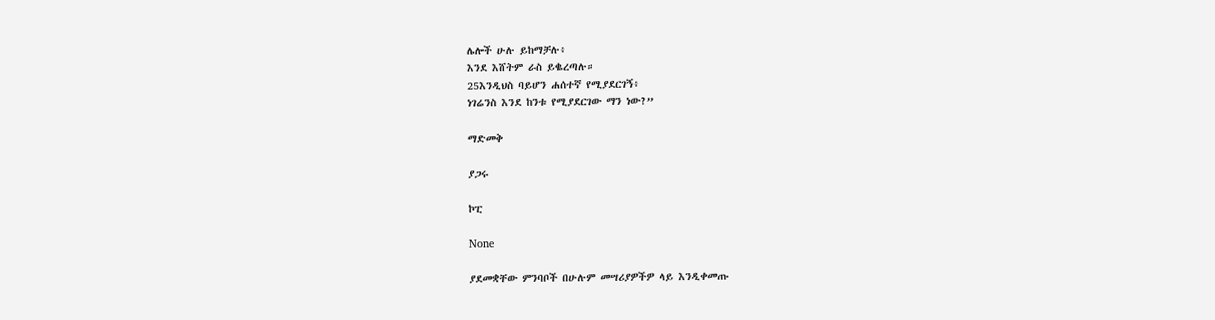ሌሎች ሁሉ ይከማቻሉ፥
እንደ እሸትም ራስ ይቈረጣሉ።
25እንዲህስ ባይሆን ሐሰተኛ የሚያደርገኝ፥
ነገሬንስ እንደ ከንቱ የሚያደርገው ማን ነው?”

ማድመቅ

ያጋሩ

ኮፒ

None

ያደመቋቸው ምንባቦች በሁሉም መሣሪያዎችዎ ላይ እንዲቀመጡ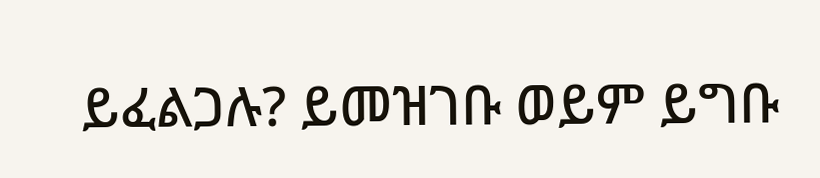ይፈልጋሉ? ይመዝገቡ ወይም ይግቡ